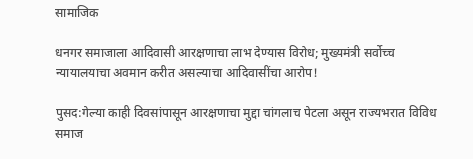सामाजिक

धनगर समाजाला आदिवासी आरक्षणाचा लाभ देण्यास विरोध; मुख्यमंत्री सर्वोच्च न्यायालयाचा अवमान करीत असल्याचा आदिवासींचा आरोप!

पुसद:गेल्या काही दिवसांपासून आरक्षणाचा मुद्दा चांगलाच पेटला असून राज्यभरात विविध समाज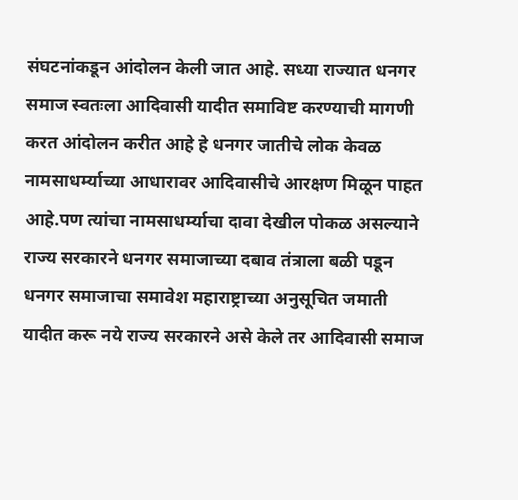संघटनांकडून आंदोलन केली जात आहे. सध्या राज्यात धनगर समाज स्वतःला आदिवासी यादीत समाविष्ट करण्याची मागणी करत आंदोलन करीत आहे हे धनगर जातीचे लोक केवळ नामसाधर्म्याच्या आधारावर आदिवासीचे आरक्षण मिळून पाहत आहे.पण त्यांचा नामसाधर्म्याचा दावा देखील पोकळ असल्याने राज्य सरकारने धनगर समाजाच्या दबाव तंत्राला बळी पडून धनगर समाजाचा समावेश महाराष्ट्राच्या अनुसूचित जमाती यादीत करू नये राज्य सरकारने असे केले तर आदिवासी समाज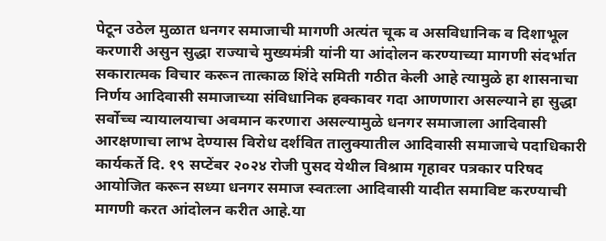पेटून उठेल मुळात धनगर समाजाची मागणी अत्यंत चूक व असविधानिक व दिशाभूल करणारी असुन सुद्धा राज्याचे मुख्यमंत्री यांनी या आंदोलन करण्याच्या मागणी संदर्भात सकारात्मक विचार करून तात्काळ शिंदे समिती गठीत केली आहे त्यामुळे हा शासनाचा निर्णय आदिवासी समाजाच्या संविधानिक हक्कावर गदा आणणारा असल्याने हा सुद्धा सर्वोच्च न्यायालयाचा अवमान करणारा असल्यामुळे धनगर समाजाला आदिवासी आरक्षणाचा लाभ देण्यास विरोध दर्शवित तालुक्यातील आदिवासी समाजाचे पदाधिकारी कार्यकर्ते दि. १९ सप्टेंबर २०२४ रोजी पुसद येथील विश्राम गृहावर पत्रकार परिषद आयोजित करून सध्या धनगर समाज स्वतःला आदिवासी यादीत समाविष्ट करण्याची मागणी करत आंदोलन करीत आहे.या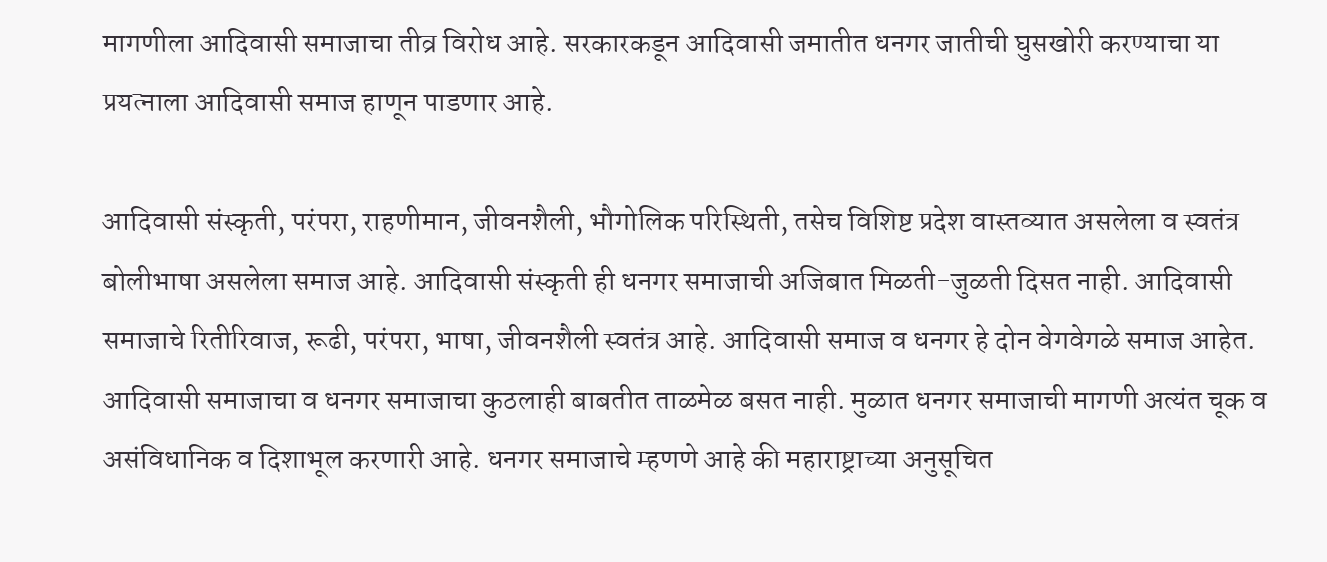मागणीला आदिवासी समाजाचा तीव्र विरोध आहे. सरकारकडून आदिवासी जमातीत धनगर जातीची घुसखोरी करण्याचा या प्रयत्नाला आदिवासी समाज हाणून पाडणार आहे.

आदिवासी संस्कृती, परंपरा, राहणीमान, जीवनशैली, भौगोलिक परिस्थिती, तसेच विशिष्ट प्रदेश वास्तव्यात असलेला व स्वतंत्र बोलीभाषा असलेला समाज आहे. आदिवासी संस्कृती ही धनगर समाजाची अजिबात मिळती-जुळती दिसत नाही. आदिवासी समाजाचे रितीरिवाज, रूढी, परंपरा, भाषा, जीवनशैली स्वतंत्र आहे. आदिवासी समाज व धनगर हे दोन वेगवेगळे समाज आहेत. आदिवासी समाजाचा व धनगर समाजाचा कुठलाही बाबतीत ताळमेळ बसत नाही. मुळात धनगर समाजाची मागणी अत्यंत चूक व असंविधानिक व दिशाभूल करणारी आहे. धनगर समाजाचे म्हणणे आहे की महाराष्ट्राच्या अनुसूचित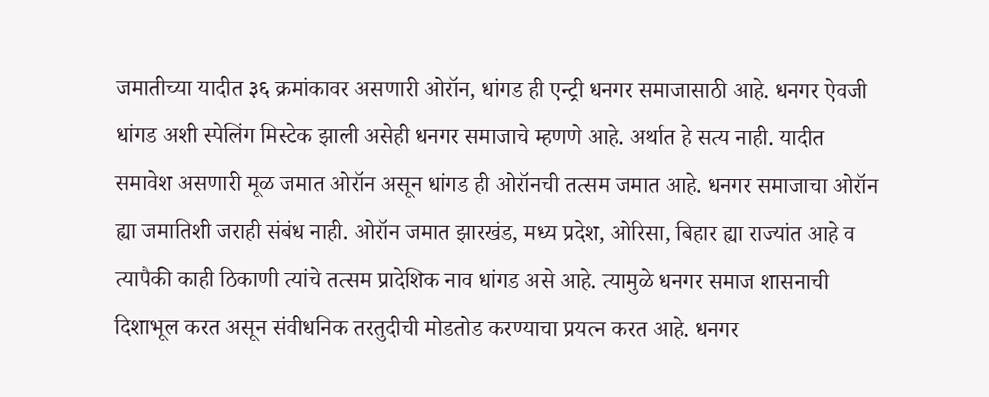जमातीच्या यादीत ३६ क्रमांकावर असणारी ओरॉन, धांगड ही एन्ट्री धनगर समाजासाठी आहे. धनगर ऐवजी धांगड अशी स्पेलिंग मिस्टेक झाली असेही धनगर समाजाचे म्हणणे आहे. अर्थात हे सत्य नाही. यादीत समावेश असणारी मूळ जमात ओरॉन असून धांगड ही ओरॉनची तत्सम जमात आहे. धनगर समाजाचा ओरॉन ह्या जमातिशी जराही संबंध नाही. ओरॉन जमात झारखंड, मध्य प्रदेश, ओरिसा, बिहार ह्या राज्यांत आहे व त्यापैकी काही ठिकाणी त्यांचे तत्सम प्रादेशिक नाव धांगड असे आहे. त्यामुळे धनगर समाज शासनाची दिशाभूल करत असून संवीधनिक तरतुदीची मोडतोड करण्याचा प्रयत्न करत आहे. धनगर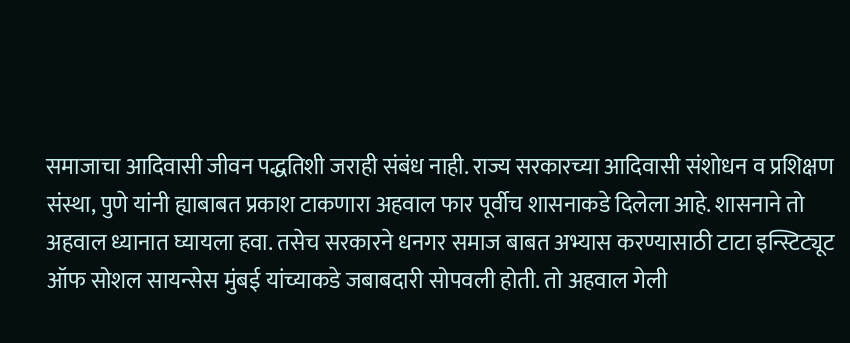समाजाचा आदिवासी जीवन पद्धतिशी जराही संबंध नाही. राज्य सरकारच्या आदिवासी संशोधन व प्रशिक्षण संस्था, पुणे यांनी ह्याबाबत प्रकाश टाकणारा अहवाल फार पूर्वीच शासनाकडे दिलेला आहे. शासनाने तो अहवाल ध्यानात घ्यायला हवा. तसेच सरकारने धनगर समाज बाबत अभ्यास करण्यासाठी टाटा इन्स्टिट्यूट ऑफ सोशल सायन्सेस मुंबई यांच्याकडे जबाबदारी सोपवली होती. तो अहवाल गेली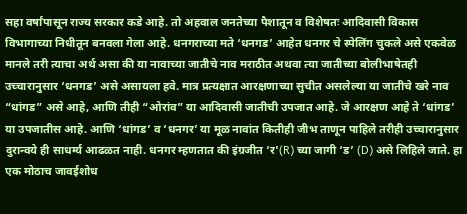सहा वर्षांपासून राज्य सरकार कडे आहे. तो अहवाल जनतेच्या पैशातून व विशेषतः आदिवासी विकास विभागाच्या निधीतून बनवला गेला आहे. धनगराच्या मते ‘धनगड’ आहेत धनगर चे स्पेलिंग चुकले असे एकवेळ मानले तरी त्याचा अर्थ असा की या नावाच्या जातीचे नाव मराठीत अथवा त्या जातीच्या बोलीभाषेतही उच्चारानुसार ‘धनगड’ असे असायला हवे. मात्र प्रत्यक्षात आरक्षणाच्या सुचीत असलेल्या या जातीचे खरे नाव “धांगड” असे आहे, आणि तीही “ओरांव” या आदिवासी जातीची उपजात आहे. जे आरक्षण आहे ते ‘धांगड’ या उपजातीस आहे. आणि ‘धांगड’ व ‘धनगर’ या मूळ नावांत कितीही जीभ ताणून पाहिले तरीही उच्चारानुसार दुरान्वये ही साधर्म्य आढळत नाही. धनगर म्हणतात की इंग्रजीत ‘र'(R) च्या जागी ‘ड’ (D) असे लिहिले जाते. हा एक मोठाच जावईशोध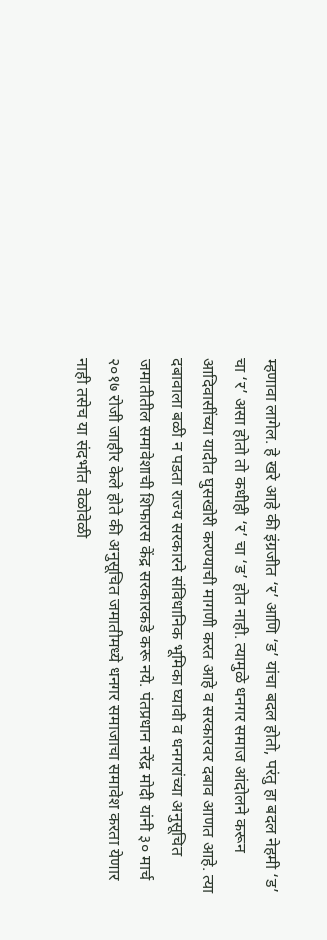म्हणावा लागेल. हे खरे आहे की इंग्रजीत ‘र’ आणि ‘ड’ यांचा बदल होतो, परंतु हा बदल नेहमी ‘ड’ चा ‘र’ असा होतो तो कधीही ‘र’ चा ‘ड’ होत नाही. त्यामुळे धनगर समाज आंदोलने करून आदिवासींच्या यादीत घुसखोरी करण्याची मागणी करत आहे व सरकारवर दबाव आणत आहे. त्या दबावाला बळी न पडता राज्य सरकारने संविधानिक भूमिका घ्यावी व धनगरांच्या अनुसूचित जमातीतील समावेशाची शिफारस केंद्र सरकारकडे करू नये. पंतप्रधान नरेंद्र मोदी यांनी ३० मार्च २०१७ रोजी जाहीर केले होते की अनुसूचित जमातीमध्ये धनगर समाजाचा समावेश करता येणार नाही तसेच या संदर्भात वेळोवेळी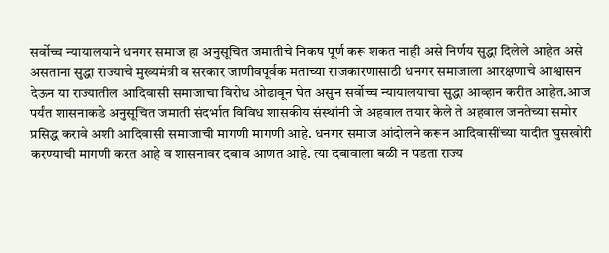सर्वोच्च न्यायालयाने धनगर समाज हा अनुसूचित जमातीचे निकष पूर्ण करू शकत नाही असे निर्णय सुद्धा दिलेले आहेत असे असताना सुद्धा राज्याचे मुख्यमंत्री व सरकार जाणीवपूर्वक मताच्या राजकारणासाठी धनगर समाजाला आरक्षणाचे आश्वासन देऊन या राज्यातील आदिवासी समाजाचा विरोध ओढावून घेत असुन सर्वोच्च न्यायालयाचा सुद्धा आव्हान करीत आहेत.आज पर्यंत शासनाकडे अनुसूचित जमाती संदर्भात विविध शासकीय संस्थांनी जे अहवाल तयार केले ते अहवाल जनतेच्या समोर प्रसिद्ध करावे अशी आदिवासी समाजाची मागणी मागणी आहे. धनगर समाज आंदोलने करून आदिवासींच्या यादीत घुसखोरी करण्याची मागणी करत आहे व शासनावर दबाव आणत आहे. त्या दबावाला बळी न पडता राज्य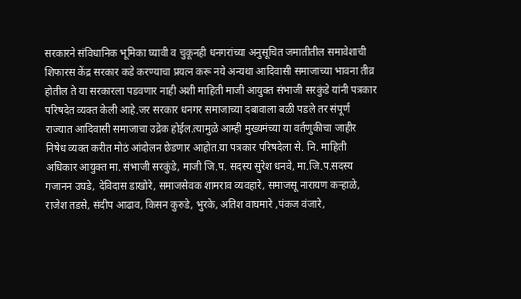सरकारने संविधानिक भूमिका घ्यावी व चुकूनही धनगरांच्या अनुसूचित जमातीतील समावेशाची शिफारस केंद्र सरकार कडे करण्याचा प्रयत्न करू नये अन्यथा आदिवासी समाजाच्या भावना तीव्र होतील ते या सरकारला पडवणार नाही अशी माहिती माजी आयुक्त संभाजी सरकुंडे यांनी पत्रकार परिषदेत व्यक्त केली आहे.जर सरकार धनगर समाजाच्या दबावाला बळी पडले तर संपूर्ण राज्यात आदिवासी समाजाचा उद्रेक होईल.त्यामुळे आम्ही मुख्यमंच्या या वर्तणुकीचा जाहीर निषेध व्यक्त करीत मोठं आंदोलन छेडणार आहोत.या पत्रकार परिषदेला से. नि. माहिती अधिकार आयुक्त मा. संभाजी सरकुंडे, माजी जि.प. सदस्य सुरेश धनवे, मा.जि.प.सदस्य गजानन उघडे, देविदास डाखोरे, समाजसेवक शामराव व्यवहारे, समाजसू नारायण कऱ्हाळे, राजेश तडसे, संदीप आढाव, किसन कुरुडे, भुरके, अतिश वाघमारे ,पंकज वंजारे,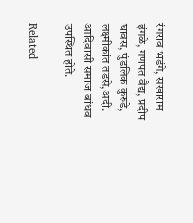रंगराव भडंगे, सखाराम इंगळे, गणपत वैद्य, प्रदीप घावस, पुंडलिक कुरुडे, लक्ष्मीकांत तडसे,अदी. आदिवासी समाज बांधव उपस्थित होते.

Related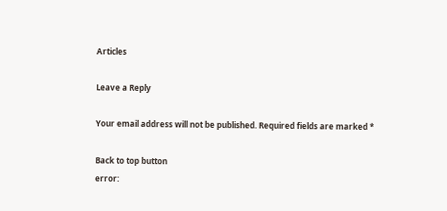Articles

Leave a Reply

Your email address will not be published. Required fields are marked *

Back to top button
error: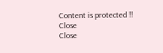Content is protected !!
Close
Close